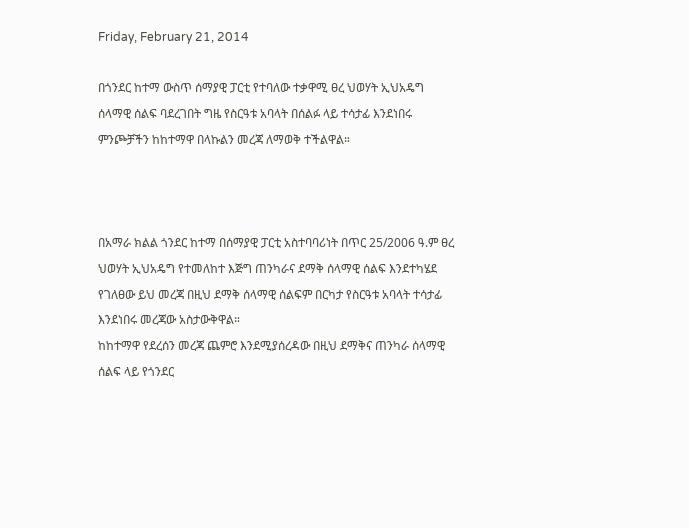Friday, February 21, 2014

በጎንደር ከተማ ውስጥ ሰማያዊ ፓርቲ የተባለው ተቃዋሚ ፀረ ህወሃት ኢህአዴግ ሰላማዊ ሰልፍ ባደረገበት ግዜ የስርዓቱ አባላት በሰልፉ ላይ ተሳታፊ እንደነበሩ ምንጮቻችን ከከተማዋ በላኩልን መረጃ ለማወቅ ተችልዋል።



በአማራ ክልል ጎንደር ከተማ በሰማያዊ ፓርቲ አስተባባሪነት በጥር 25/2006 ዓ.ም ፀረ ህወሃት ኢህአዴግ የተመለከተ እጅግ ጠንካራና ደማቅ ሰላማዊ ሰልፍ እንደተካሄደ የገለፀው ይህ መረጃ በዚህ ደማቅ ሰላማዊ ሰልፍም በርካታ የስርዓቱ አባላት ተሳታፊ እንደነበሩ መረጃው አስታውቅዋል።
ከከተማዋ የደረሰን መረጃ ጨምሮ እንደሚያሰረዳው በዚህ ደማቅና ጠንካራ ሰላማዊ ሰልፍ ላይ የጎንደር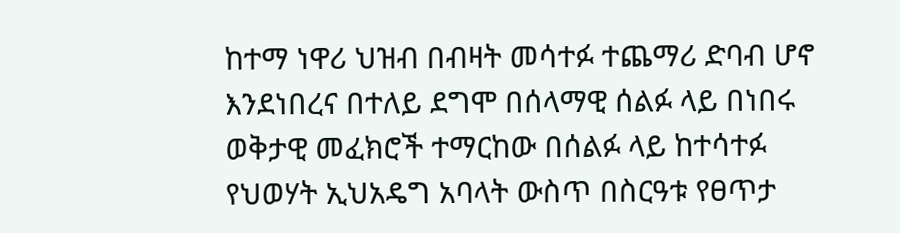ከተማ ነዋሪ ህዝብ በብዛት መሳተፉ ተጨማሪ ድባብ ሆኖ እንደነበረና በተለይ ደግሞ በሰላማዊ ሰልፉ ላይ በነበሩ ወቅታዊ መፈክሮች ተማርከው በሰልፉ ላይ ከተሳተፉ የህወሃት ኢህአዴግ አባላት ውስጥ በስርዓቱ የፀጥታ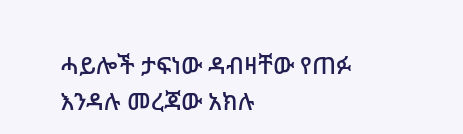ሓይሎች ታፍነው ዳብዛቸው የጠፉ እንዳሉ መረጃው አክሉ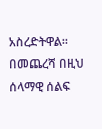አስረድትዋል።
በመጨረሻ በዚህ ሰላማዊ ሰልፍ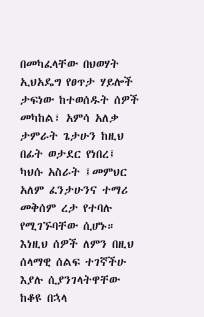በመካፈላቸው በህወሃት ኢህአዴግ የፀጥታ ሃይሎች ታፍነው ከተወሰዱት ሰዎች መካከል፣ አምሳ አለቃ ታምራት ጌታሁን ከዚህ በፊት ወታደር የነበረ፤ ካህሱ አስራት ፤መምህር አለም ፈንታሁንና ተማሪ መቅሰም ረታ የተባሉ የሚገኙባቸው ሲሆኑ። እነዚህ ሰዎች ለምን በዚህ ሰላማዊ ሰልፍ ተገኛችሁ እያሉ ሲያንገላትዋቸው ከቆዩ በኋላ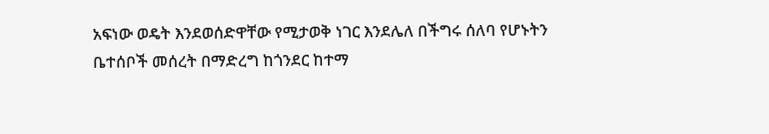አፍነው ወዴት እንደወሰድዋቸው የሚታወቅ ነገር እንደሌለ በችግሩ ሰለባ የሆኑትን ቤተሰቦች መሰረት በማድረግ ከጎንደር ከተማ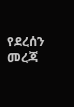የደረሰን መረጃ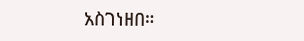አስገነዘበ።